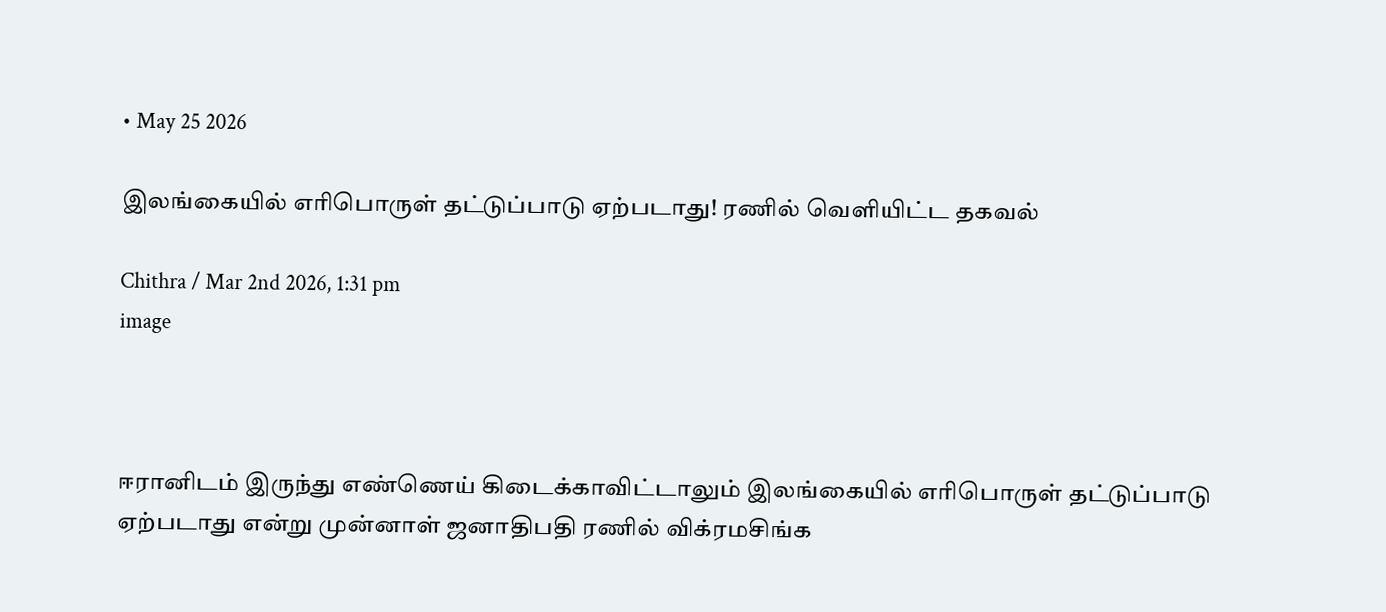• May 25 2026

இலங்கையில் எரிபொருள் தட்டுப்பாடு ஏற்படாது! ரணில் வெளியிட்ட தகவல்

Chithra / Mar 2nd 2026, 1:31 pm
image



ஈரானிடம் இருந்து எண்ணெய் கிடைக்காவிட்டாலும் இலங்கையில் எரிபொருள் தட்டுப்பாடு ஏற்படாது என்று முன்னாள் ஜனாதிபதி ரணில் விக்ரமசிங்க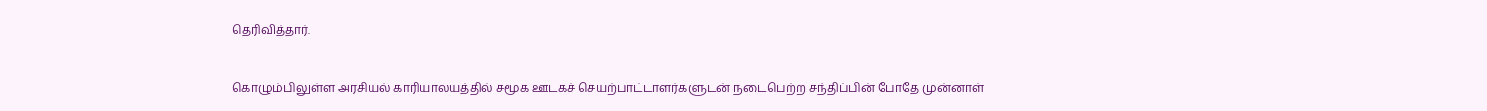தெரிவித்தார்.


கொழும்பிலுள்ள அரசியல் காரியாலயத்தில் சமூக ஊடகச் செயற்பாட்டாளர்களுடன் நடைபெற்ற சந்திப்பின் போதே முன்னாள்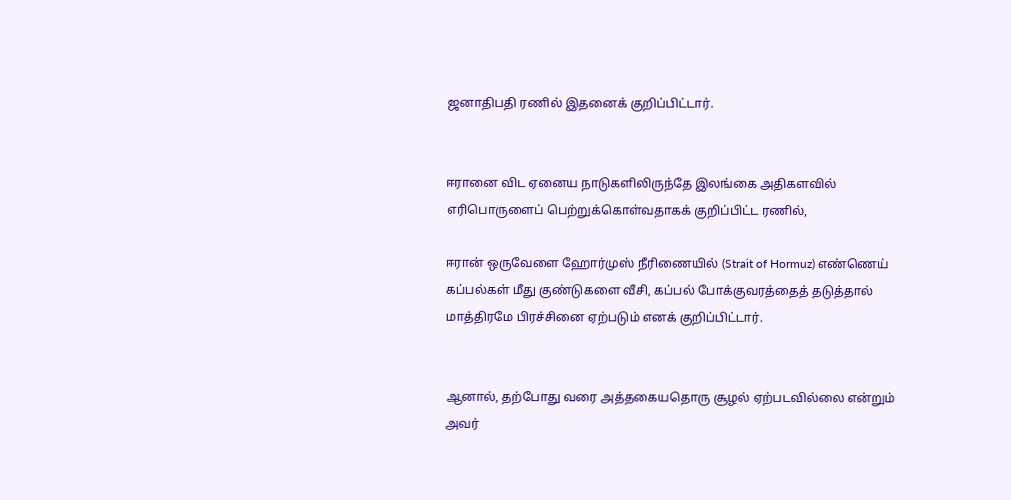ஜனாதிபதி ரணில் இதனைக் குறிப்பிட்டார்.


ஈரானை விட ஏனைய நாடுகளிலிருந்தே இலங்கை அதிகளவில் எரிபொருளைப் பெற்றுக்கொள்வதாகக் குறிப்பிட்ட ரணில்,

ஈரான் ஒருவேளை ஹோர்முஸ் நீரிணையில் (Strait of Hormuz) எண்ணெய் கப்பல்கள் மீது குண்டுகளை வீசி, கப்பல் போக்குவரத்தைத் தடுத்தால் மாத்திரமே பிரச்சினை ஏற்படும் எனக் குறிப்பிட்டார்.


ஆனால், தற்போது வரை அத்தகையதொரு சூழல் ஏற்படவில்லை என்றும் அவர்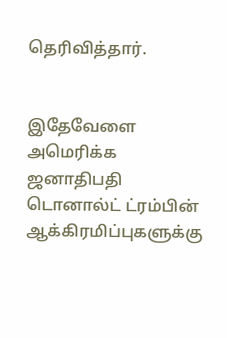தெரிவித்தார்.


இதேவேளை அமெரிக்க ஜனாதிபதி டொனால்ட் ட்ரம்பின் ஆக்கிரமிப்புகளுக்கு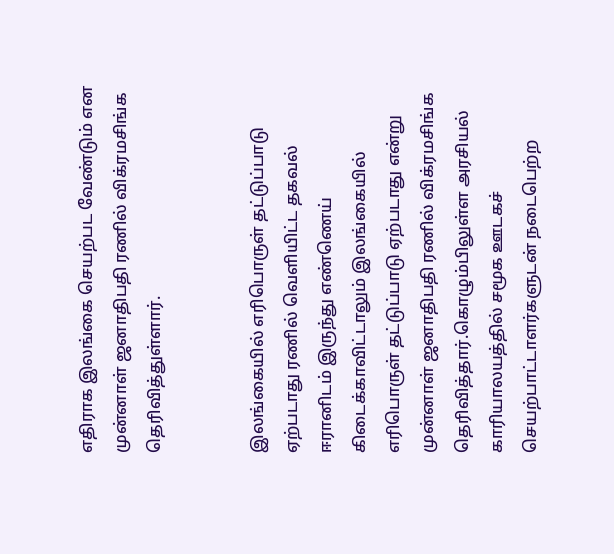எதிராக இலங்கை செயற்பட வேண்டும் என முன்னாள் ஜனாதிபதி ரணில் விக்ரமசிங்க தெரிவித்துள்ளார்.


இலங்கையில் எரிபொருள் தட்டுப்பாடு ஏற்படாது ரணில் வெளியிட்ட தகவல்   ஈரானிடம் இருந்து எண்ணெய் கிடைக்காவிட்டாலும் இலங்கையில் எரிபொருள் தட்டுப்பாடு ஏற்படாது என்று முன்னாள் ஜனாதிபதி ரணில் விக்ரமசிங்க தெரிவித்தார்.கொழும்பிலுள்ள அரசியல் காரியாலயத்தில் சமூக ஊடகச் செயற்பாட்டாளர்களுடன் நடைபெற்ற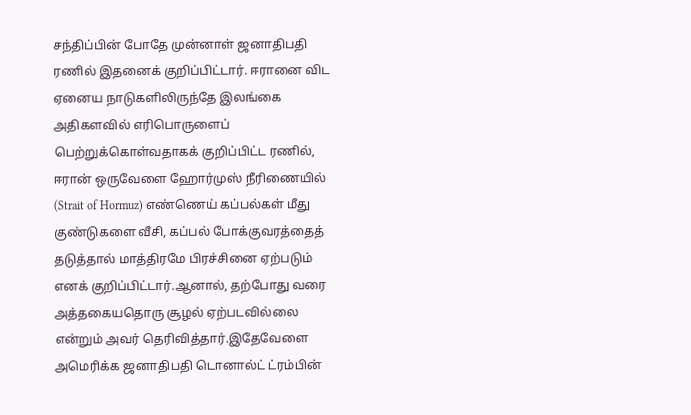சந்திப்பின் போதே முன்னாள் ஜனாதிபதி ரணில் இதனைக் குறிப்பிட்டார். ஈரானை விட ஏனைய நாடுகளிலிருந்தே இலங்கை அதிகளவில் எரிபொருளைப் பெற்றுக்கொள்வதாகக் குறிப்பிட்ட ரணில், ஈரான் ஒருவேளை ஹோர்முஸ் நீரிணையில் (Strait of Hormuz) எண்ணெய் கப்பல்கள் மீது குண்டுகளை வீசி, கப்பல் போக்குவரத்தைத் தடுத்தால் மாத்திரமே பிரச்சினை ஏற்படும் எனக் குறிப்பிட்டார்.ஆனால், தற்போது வரை அத்தகையதொரு சூழல் ஏற்படவில்லை என்றும் அவர் தெரிவித்தார்.இதேவேளை அமெரிக்க ஜனாதிபதி டொனால்ட் ட்ரம்பின்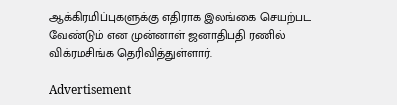ஆக்கிரமிப்புகளுக்கு எதிராக இலங்கை செயற்பட வேண்டும் என முன்னாள் ஜனாதிபதி ரணில் விக்ரமசிங்க தெரிவித்துள்ளார்.

Advertisement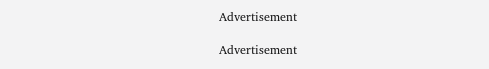Advertisement

Advertisement